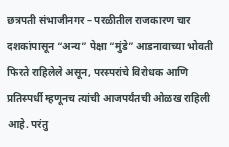छत्रपती संभाजीनगर – परळीतील राजकारण चार दशकांपासून “अन्य” पेक्षा “मुंडे” आडनावाच्या भोवती फिरते राहिलेले असून, परस्परांचे विरोधक आणि प्रतिस्पर्धी म्हणूनच त्यांची आजपर्यंतची ओळख राहिली आहे. परंतु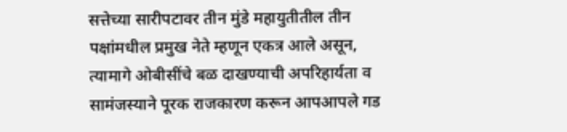सत्तेच्या सारीपटावर तीन मुंडे महायुतीतील तीन पक्षांमधील प्रमुख नेते म्हणून एकत्र आले असून, त्यामागे ओबीसींचे बळ दाखण्याची अपरिहार्यता व सामंजस्याने पूरक राजकारण करून आपआपले गड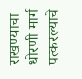राखण्याचा धोरणी मार्ग पत्करल्याचे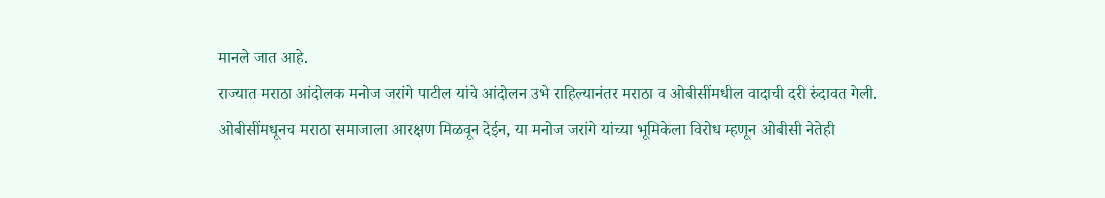मानले जात आहे.
राज्यात मराठा आंदोलक मनोज जरांगे पाटील यांचे आंदोलन उभे राहिल्यानंतर मराठा व ओबीसींमधील वादाची दरी रुंदावत गेली. ओबीसींमधूनच मराठा समाजाला आरक्षण मिळवून देईन, या मनोज जरांगे यांच्या भूमिकेला विरोध म्हणून ओबीसी नेतेही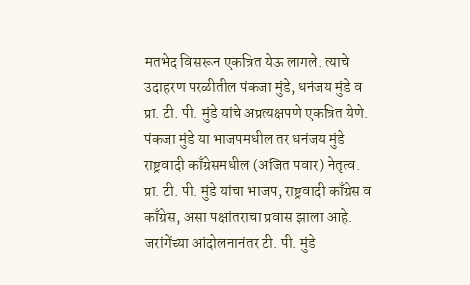मतभेद विसरून एकत्रित येऊ लागले. त्याचे उदाहरण परळीतील पंकजा मुंडे, धनंजय मुंडे व प्रा. टी. पी. मुंडे यांचे अप्रत्यक्षपणे एकत्रित येणे. पंकजा मुंडे या भाजपमधील तर धनंजय मुंडे राष्ट्रवादी काँग्रेसमधील (अजित पवार) नेतृत्व. प्रा. टी. पी. मुंडे यांचा भाजप, राष्ट्रवादी काँग्रेस व काँग्रेस, असा पक्षांतराचा प्रवास झाला आहे. जरांगेंच्या आंदोलनानंतर टी. पी. मुंडे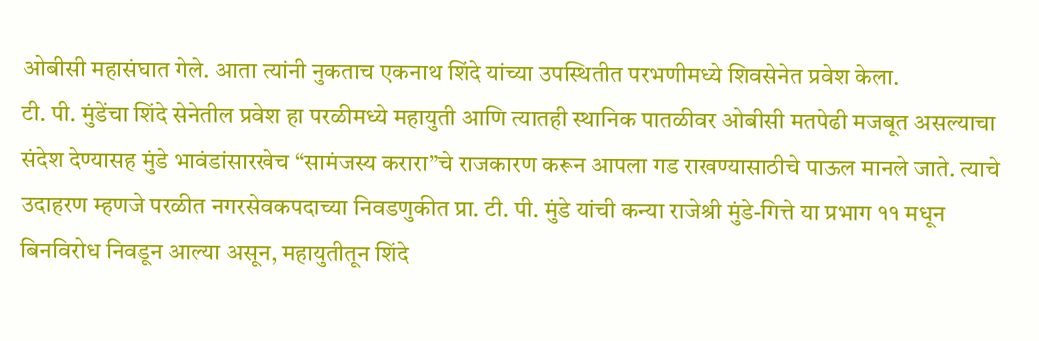ओबीसी महासंघात गेले. आता त्यांनी नुकताच एकनाथ शिंदे यांच्या उपस्थितीत परभणीमध्ये शिवसेनेत प्रवेश केला.
टी. पी. मुंडेंचा शिंदे सेनेतील प्रवेश हा परळीमध्ये महायुती आणि त्यातही स्थानिक पातळीवर ओबीसी मतपेढी मजबूत असल्याचा संदेश देण्यासह मुंडे भावंडांसारखेच “सामंजस्य करारा”चे राजकारण करून आपला गड राखण्यासाठीचे पाऊल मानले जाते. त्याचे उदाहरण म्हणजे परळीत नगरसेवकपदाच्या निवडणुकीत प्रा. टी. पी. मुंडे यांची कन्या राजेश्री मुंडे-गित्ते या प्रभाग ११ मधून बिनविरोध निवडून आल्या असून, महायुतीतून शिंदे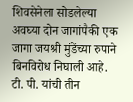शिवसेनेला सोडलेल्या अवघ्या दोन जागांपैकी एक जागा जयश्री मुंडेंच्या रुपाने बिनविरोध निघाली आहे.
टी. पी. यांची तीन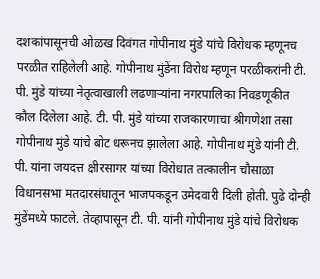दशकांपासूनची ओळख दिवंगत गोपीनाथ मुंडे यांचे विरोधक म्हणूनच परळीत राहिलेली आहे. गोपीनाथ मुंडेंना विरोध म्हणून परळीकरांनी टी. पी. मुंडे यांच्या नेतृत्वाखाली लढणाऱ्यांना नगरपालिका निवडणूकीत कौल दिलेला आहे. टी. पी. मुंडे यांच्या राजकारणाचा श्रीगणेशा तसा गोपीनाथ मुंडे यांचे बोट धरूनच झालेला आहे. गोपीनाथ मुंडे यांनी टी. पी. यांना जयदत्त क्षीरसागर यांच्या विरोधात तत्कालीन चौसाळा विधानसभा मतदारसंघातून भाजपकडून उमेदवारी दिली होती. पुढे दोन्ही मुंडेंमध्ये फाटले. तेव्हापासून टी. पी. यांनी गोपीनाथ मुंडे यांचे विरोधक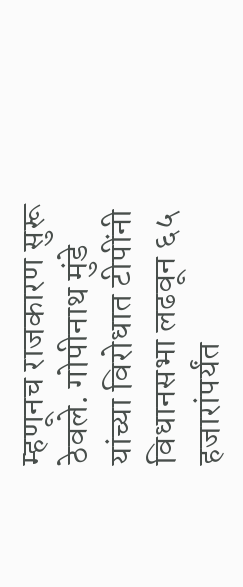म्हणूनच राजकारण सुरू ठेवले. गोपीनाथ मुंडे यांच्या विरोधात टीपींनी विधानसभा लढवून ६५ हजारांपर्यंत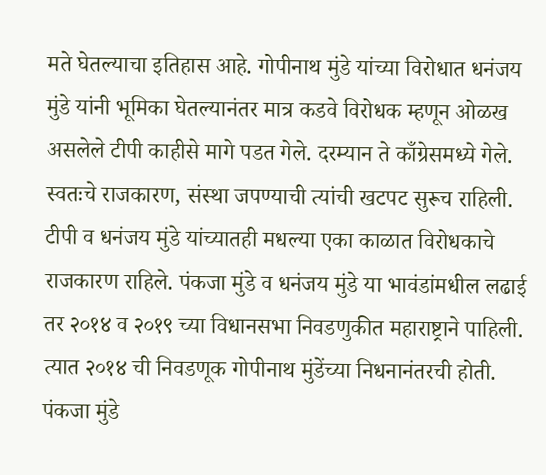मते घेतल्याचा इतिहास आहे. गोपीनाथ मुंडे यांच्या विरोधात धनंजय मुंडे यांनी भूमिका घेतल्यानंतर मात्र कडवे विरोधक म्हणून ओळख असलेले टीपी काहीसे मागे पडत गेले. दरम्यान ते काँग्रेसमध्ये गेले. स्वतःचे राजकारण, संस्था जपण्याची त्यांची खटपट सुरूच राहिली. टीपी व धनंजय मुंडे यांच्यातही मधल्या एका काळात विरोधकाचे राजकारण राहिले. पंकजा मुंडे व धनंजय मुंडे या भावंडांमधील लढाई तर २०१४ व २०१९ च्या विधानसभा निवडणुकीत महाराष्ट्राने पाहिली. त्यात २०१४ ची निवडणूक गोपीनाथ मुंडेंच्या निधनानंतरची होती. पंकजा मुंडे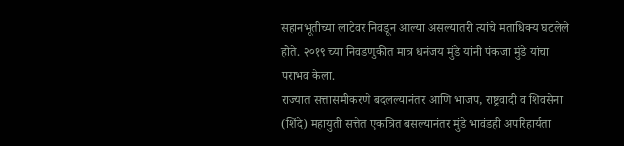सहानभूतीच्या लाटेवर निवडून आल्या असल्यातरी त्यांचे मताधिक्य घटलेले होते. २०१९ च्या निवडणुकीत मात्र धनंजय मुंडे यांनी पंकजा मुंडे यांचा पराभव केला.
राज्यात सत्तासमीकरणे बदलल्यानंतर आणि भाजप, राष्ट्रवादी व शिवसेना (शिंदे) महायुती सत्तेत एकत्रित बसल्यानंतर मुंडे भावंडही अपरिहार्यता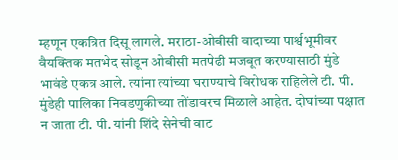म्हणून एकत्रित दिसू लागले. मराठा-ओबीसी वादाच्या पार्श्वभूमीवर वैयक्तिक मतभेद सोडून ओबीसी मतपेढी मजबूत करण्यासाठी मुंडे भावंडे एकत्र आले. त्यांना त्यांच्या घराण्याचे विरोधक राहिलेले टी. पी. मुंडेही पालिका निवडणुकीच्या तोंडावरच मिळाले आहेत. दोघांच्या पक्षात न जाता टी. पी. यांनी शिंदे सेनेची वाट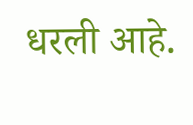धरली आहे.